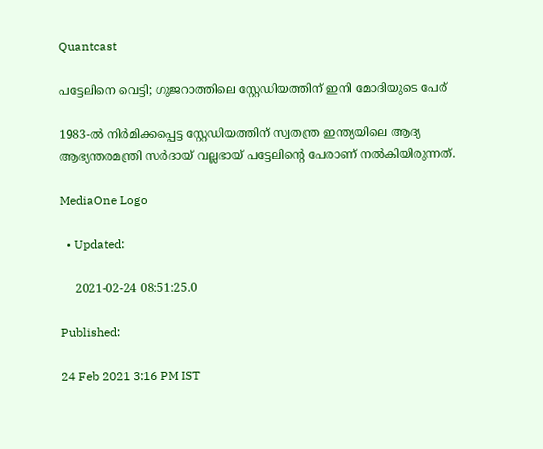Quantcast

പട്ടേലിനെ വെട്ടി; ഗുജറാത്തിലെ സ്റ്റേഡിയത്തിന് ഇനി മോദിയുടെ പേര്

1983-ൽ നിർമിക്കപ്പെട്ട സ്റ്റേഡിയത്തിന് സ്വതന്ത്ര ഇന്ത്യയിലെ ആദ്യ ആഭ്യന്തരമന്ത്രി സർദായ് വല്ലഭായ് പട്ടേലിന്റെ പേരാണ് നൽകിയിരുന്നത്.

MediaOne Logo

  • Updated:

    2021-02-24 08:51:25.0

Published:

24 Feb 2021 3:16 PM IST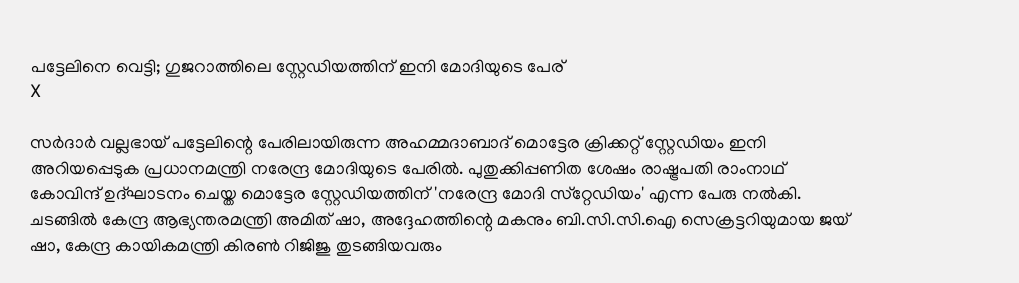പട്ടേലിനെ വെട്ടി; ഗുജറാത്തിലെ സ്റ്റേഡിയത്തിന് ഇനി മോദിയുടെ പേര്
X

സർദാർ വല്ലഭായ് പട്ടേലിന്റെ പേരിലായിരുന്ന അഹമ്മദാബാദ് മൊട്ടേര ക്രിക്കറ്റ് സ്റ്റേഡിയം ഇനി അറിയപ്പെടുക പ്രധാനമന്ത്രി നരേന്ദ്ര മോദിയുടെ പേരിൽ. പുതുക്കിപ്പണിത ശേഷം രാഷ്ട്രപതി രാംനാഥ് കോവിന്ദ് ഉദ്ഘാടനം ചെയ്ത മൊട്ടേര സ്റ്റേഡിയത്തിന് 'നരേന്ദ്ര മോദി സ്‌റ്റേഡിയം' എന്ന പേരു നൽകി. ചടങ്ങിൽ കേന്ദ്ര ആഭ്യന്തരമന്ത്രി അമിത് ഷാ, അദ്ദേഹത്തിന്റെ മകനും ബി.സി.സി.ഐ സെക്രട്ടറിയുമായ ജയ് ഷാ, കേന്ദ്ര കായികമന്ത്രി കിരൺ റിജിജു തുടങ്ങിയവരും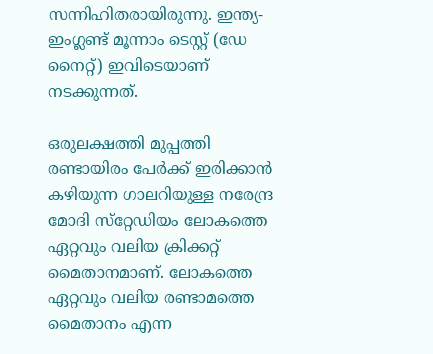സന്നിഹിതരായിരുന്നു. ഇന്ത്യ-ഇംഗ്ലണ്ട് മൂന്നാം ടെസ്റ്റ് (ഡേ നൈറ്റ്) ഇവിടെയാണ് നടക്കുന്നത്.

ഒരുലക്ഷത്തി മുപ്പത്തി രണ്ടായിരം പേർക്ക് ഇരിക്കാൻ കഴിയുന്ന ഗാലറിയുള്ള നരേന്ദ്ര മോദി സ്‌റ്റേഡിയം ലോകത്തെ ഏറ്റവും വലിയ ക്രിക്കറ്റ് മൈതാനമാണ്. ലോകത്തെ ഏറ്റവും വലിയ രണ്ടാമത്തെ മൈതാനം എന്ന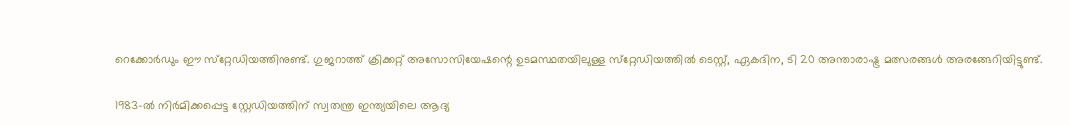റെക്കോർഡും ഈ സ്‌റ്റേഡിയത്തിനുണ്ട്. ഗുജറാത്ത് ക്രിക്കറ്റ് അസോസിയേഷന്റെ ഉടമസ്ഥതയിലുള്ള സ്‌റ്റേഡിയത്തിൽ ടെസ്റ്റ്, ഏകദിന, ടി 20 അന്താരാഷ്ട്ര മത്സരങ്ങൾ അരങ്ങേറിയിട്ടുണ്ട്.

1983-ൽ നിർമിക്കപ്പെട്ട സ്റ്റേഡിയത്തിന് സ്വതന്ത്ര ഇന്ത്യയിലെ ആദ്യ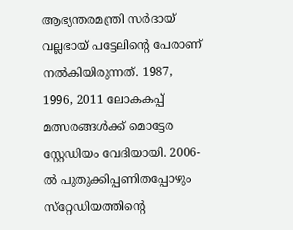ആഭ്യന്തരമന്ത്രി സർദായ് വല്ലഭായ് പട്ടേലിന്റെ പേരാണ് നൽകിയിരുന്നത്. 1987, 1996, 2011 ലോകകപ്പ് മത്സരങ്ങൾക്ക് മൊട്ടേര സ്റ്റേഡിയം വേദിയായി. 2006-ൽ പുതുക്കിപ്പണിതപ്പോഴും സ്‌റ്റേഡിയത്തിന്റെ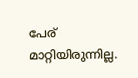പേര് മാറ്റിയിരുന്നില്ല.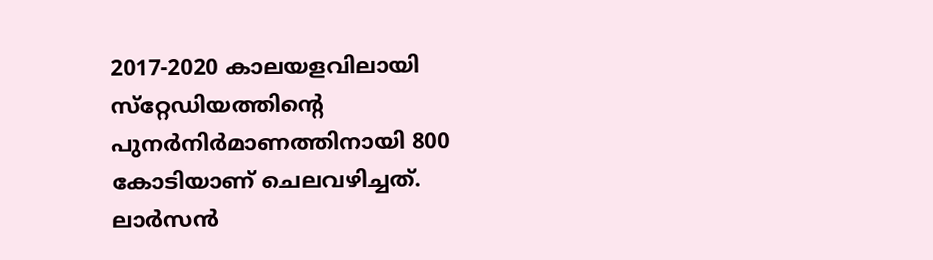2017-2020 കാലയളവിലായി സ്‌റ്റേഡിയത്തിന്റെ പുനർനിർമാണത്തിനായി 800 കോടിയാണ് ചെലവഴിച്ചത്. ലാർസൻ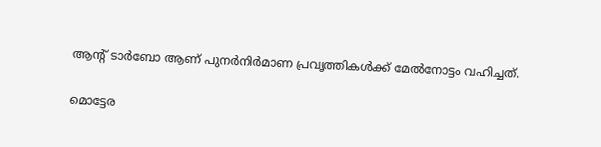ആന്റ് ടാർബോ ആണ് പുനർനിർമാണ പ്രവൃത്തികൾക്ക് മേൽനോട്ടം വഹിച്ചത്.

മൊട്ടേര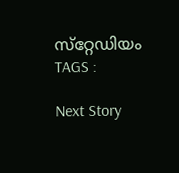സ്‌റ്റേഡിയം
TAGS :

Next Story